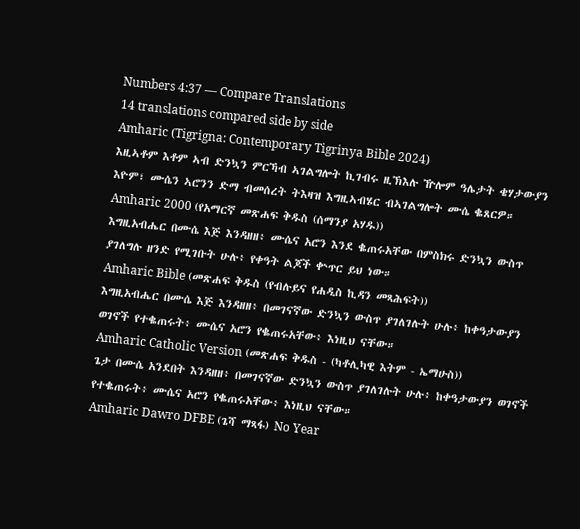Numbers 4:37 — Compare Translations
14 translations compared side by side
Amharic (Tigrigna: Contemporary Tigrinya Bible 2024)
እዚኣቶም እቶም ኣብ ድንኳን ምርኻብ ኣገልግሎት ኪገብሩ ዚኽእሉ ዅሎም ዓሌታት ቄሃታውያን እዮም፣ ሙሴን ኣሮንን ድማ ብመሰረት ትእዛዝ እግዚኣብሄር ብኣገልግሎት ሙሴ ቈጸርዎ።
Amharic 2000 (የአማርኛ መጽሐፍ ቅዱስ (ሰማንያ አሃዱ))
እግዚአብሔር በሙሴ እጅ እንዳዘዘ፥ ሙሴና አሮን እንደ ቈጠሩአቸው በምስክሩ ድንኳን ውስጥ ያገለግሉ ዘንድ የሚገቡት ሁሉ፥ የቀዓት ልጆች ቍጥር ይህ ነው።
Amharic Bible (መጽሐፍ ቅዱስ (የብሉይና የሐዲስ ኪዳን መጻሕፍት))
እግዚአብሔር በሙሴ እጅ እንዳዘዘ፥ በመገናኛው ድንኳን ውስጥ ያገለገሉት ሁሉ፥ ከቀዓታውያን ወገኖች የተቈጠሩት፥ ሙሴና አሮን የቈጠሩአቸው፥ እነዚህ ናቸው።
Amharic Catholic Version (መጽሐፍ ቅዱስ - (ካቶሊካዊ እትም - ኤማሁስ))
ጌታ በሙሴ አንደበት እንዳዘዘ፥ በመገናኛው ድንኳን ውስጥ ያገለገሉት ሁሉ፥ ከቀዓታውያን ወገኖች የተቈጠሩት፥ ሙሴና አሮን የቈጠሩአቸው፥ እነዚህ ናቸው።
Amharic Dawro DFBE (ጌሻ ማጻፋ) No Year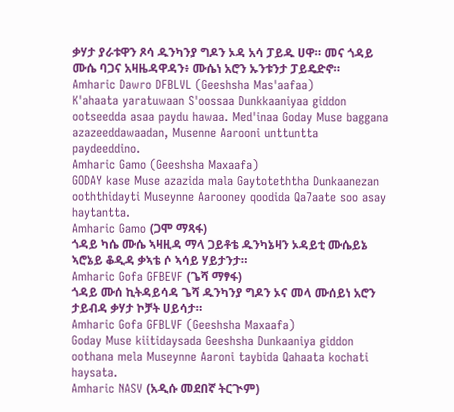ቃሃታ ያራቱዋን ጾሳ ዱንካንያ ግዶን ኦዳ አሳ ፓይዱ ሀዋ። መና ጎዳይ ሙሴ ባጋና አዛዜዳዋዳን፥ ሙሴነ አሮን ኡንቱንታ ፓይዴድኖ።
Amharic Dawro DFBLVL (Geeshsha Mas'aafaa)
K'ahaata yaratuwaan S'oossaa Dunkkaaniyaa giddon ootseedda asaa paydu hawaa. Med'inaa Goday Muse baggana azazeeddawaadan, Musenne Aarooni unttuntta paydeeddino.
Amharic Gamo (Geeshsha Maxaafa)
GODAY kase Muse azazida mala Gaytoteththa Dunkaanezan ooththidayti Museynne Aarooney qoodida Qa7aate soo asay haytantta.
Amharic Gamo (ጋሞ ማጻፋ)
ጎዳይ ካሴ ሙሴ ኣዛዚዳ ማላ ጋይቶቴ ዱንካኔዛን ኦዳይቲ ሙሴይኔ ኣሮኔይ ቆዲዳ ቃኣቴ ሶ ኣሳይ ሃይታንታ።
Amharic Gofa GFBEVF (ጌሻ ማፃፋ)
ጎዳይ ሙሰ ኪትዳይሳዳ ጌሻ ዱንካንያ ግዶን ኦና መላ ሙሰይነ አሮን ታይብዳ ቃሃታ ኮቻት ሀይሳታ።
Amharic Gofa GFBLVF (Geeshsha Maxaafa)
Goday Muse kiitidaysada Geeshsha Dunkaaniya giddon oothana mela Museynne Aaroni taybida Qahaata kochati haysata.
Amharic NASV (አዲሱ መደበኛ ትርጒም)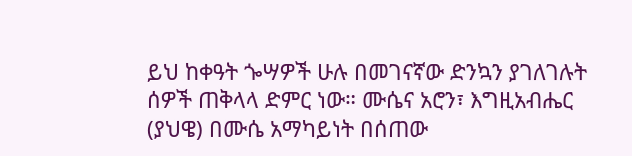ይህ ከቀዓት ጐሣዎች ሁሉ በመገናኛው ድንኳን ያገለገሉት ሰዎች ጠቅላላ ድምር ነው። ሙሴና አሮን፣ እግዚአብሔር (ያህዌ) በሙሴ አማካይነት በሰጠው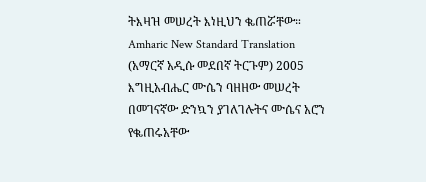ትእዛዝ መሠረት እነዚህን ቈጠሯቸው።
Amharic New Standard Translation (አማርኛ አዲሱ መደበኛ ትርጉም) 2005
እግዚአብሔር ሙሴን ባዘዘው መሠረት በመገናኛው ድንኳን ያገለገሉትና ሙሴና አሮን የቈጠሩአቸው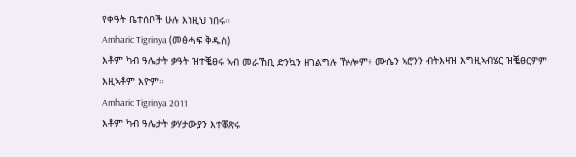የቀዓት ቤተሰቦች ሁሉ እነዚህ ነበሩ።
Amharic Tigrinya (መፅሓፍ ቅዱስ)
እቶም ካብ ዓሌታት ቃዓት ዝተቘፀሩ ኣብ መራኸቢ ድንኳን ዘገልግሉ ዅሎም፥ ሙሴን ኣሮንን ብትእዛዝ እግዚኣብሄር ዝቘፀርዎም እዚኣቶም እዮም።
Amharic Tigrinya 2011
እቶም ካብ ዓሌታት ቃሃታውያን እተቖጽሩ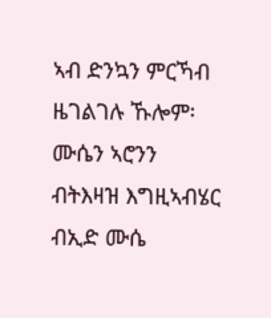ኣብ ድንኳን ምርኻብ ዜገልገሉ ኹሎም፡ ሙሴን ኣሮንን ብትእዛዝ እግዚኣብሄር ብኢድ ሙሴ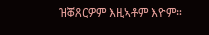ዝቖጸርዎም እዚኣቶም እዮም።